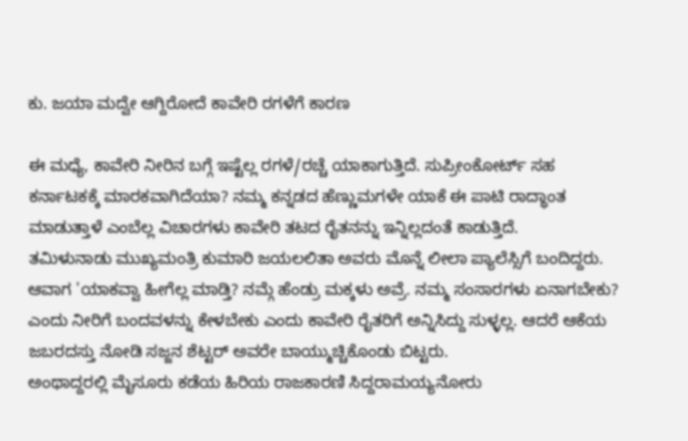ಕು. ಜಯಾ ಮದ್ವೇ ಆಗ್ದಿರೋದೆ ಕಾವೇರಿ ರಗಳೆಗೆ ಕಾರಣ

ಈ ಮಧ್ಯೆ, ಕಾವೇರಿ ನೀರಿನ ಬಗ್ಗೆ ಇಷ್ಟೆಲ್ಲ ರಗಳೆ/ರಚ್ಚೆ ಯಾಕಾಗುತ್ತಿದೆ. ಸುಪ್ರೀಂಕೋರ್ಟ್ ಸಹ ಕರ್ನಾಟಕಕ್ಕೆ ಮಾರಕವಾಗಿದೆಯಾ? ನಮ್ಮ ಕನ್ನಡದ ಹೆಣ್ಣುಮಗಳೇ ಯಾಕೆ ಈ ಪಾಟಿ ರಾದ್ಧಾಂತ ಮಾಡುತ್ತಾಳೆ ಎಂಬೆಲ್ಲ ವಿಚಾರಗಳು ಕಾವೇರಿ ತಟದ ರೈತನನ್ನು ಇನ್ನಿಲ್ಲದಂತೆ ಕಾಡುತ್ತಿದೆ.
ತಮಿಳುನಾಡು ಮುಖ್ಯಮಂತ್ರಿ ಕುಮಾರಿ ಜಯಲಲಿತಾ ಅವರು ಮೊನ್ನೆ ಲೀಲಾ ಪ್ಯಾಲೆಸ್ಸಿಗೆ ಬಂದಿದ್ದರು. ಆವಾಗ 'ಯಾಕವ್ವಾ ಹೀಗೆಲ್ಲ ಮಾಡ್ತಿ? ನಮ್ಗೆ ಹೆಂಡ್ರು ಮಕ್ಕಳು ಅವ್ರೆ. ನಮ್ಮ ಸಂಸಾರಗಳು ಏನಾಗಬೇಕು? ಎಂದು ನೀರಿಗೆ ಬಂದವಳನ್ನು ಕೇಳಬೇಕು ಎಂದು ಕಾವೇರಿ ರೈತರಿಗೆ ಅನ್ನಿಸಿದ್ದು ಸುಳ್ಳಲ್ಲ. ಆದರೆ ಆಕೆಯ ಜಬರದಸ್ತು ನೋಡಿ ಸಜ್ಜನ ಶೆಟ್ಟರ್ ಅವರೇ ಬಾಯ್ಮುಚ್ಚಿಕೊಂಡು ಬಿಟ್ಟರು.
ಅಂಥಾದ್ದರಲ್ಲಿ ಮೈಸೂರು ಕಡೆಯ ಹಿರಿಯ ರಾಜಕಾರಣಿ ಸಿದ್ದರಾಮಯ್ಯನೋರು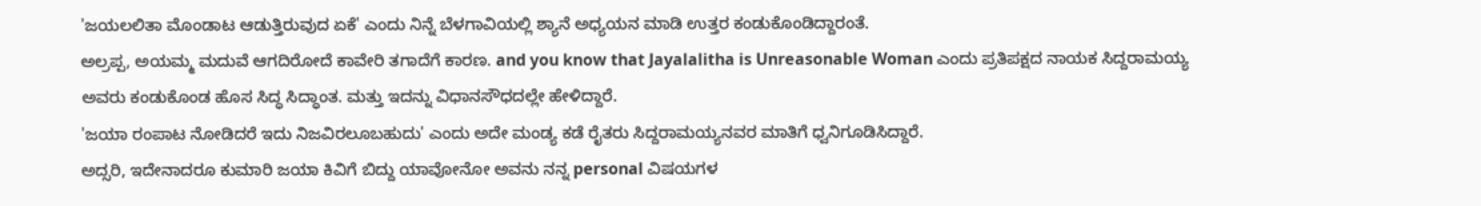'ಜಯಲಲಿತಾ ಮೊಂಡಾಟ ಆಡುತ್ತಿರುವುದ ಏಕೆ' ಎಂದು ನಿನ್ನೆ ಬೆಳಗಾವಿಯಲ್ಲಿ ಶ್ಯಾನೆ ಅಧ್ಯಯನ ಮಾಡಿ ಉತ್ತರ ಕಂಡುಕೊಂಡಿದ್ದಾರಂತೆ.
ಅಲ್ರಪ್ಪ, ಅಯಮ್ಮ ಮದುವೆ ಆಗದಿರೋದೆ ಕಾವೇರಿ ತಗಾದೆಗೆ ಕಾರಣ. and you know that Jayalalitha is Unreasonable Woman ಎಂದು ಪ್ರತಿಪಕ್ಷದ ನಾಯಕ ಸಿದ್ದರಾಮಯ್ಯ ಅವರು ಕಂಡುಕೊಂಡ ಹೊಸ ಸಿದ್ಧ ಸಿದ್ಧಾಂತ. ಮತ್ತು ಇದನ್ನು ವಿಧಾನಸೌಧದಲ್ಲೇ ಹೇಳಿದ್ದಾರೆ.
'ಜಯಾ ರಂಪಾಟ ನೋಡಿದರೆ ಇದು ನಿಜವಿರಲೂಬಹುದು' ಎಂದು ಅದೇ ಮಂಡ್ಯ ಕಡೆ ರೈತರು ಸಿದ್ದರಾಮಯ್ಯನವರ ಮಾತಿಗೆ ಧ್ವನಿಗೂಡಿಸಿದ್ದಾರೆ.
ಅದ್ಸರಿ, ಇದೇನಾದರೂ ಕುಮಾರಿ ಜಯಾ ಕಿವಿಗೆ ಬಿದ್ದು ಯಾವೋನೋ ಅವನು ನನ್ನ personal ವಿಷಯಗಳ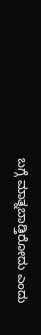ಬಗ್ಗೆ ಮಾತ್ನಬಾಡ್ತಿರೋದು ಎಂದು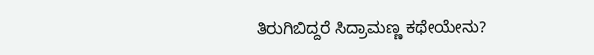ತಿರುಗಿಬಿದ್ದರೆ ಸಿದ್ರಾಮಣ್ಣ ಕಥೇಯೇನು?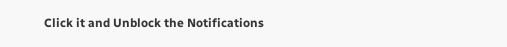Click it and Unblock the Notifications